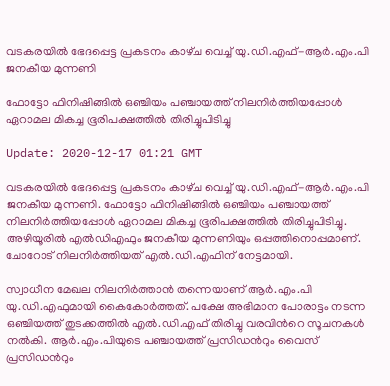വടകരയിൽ ഭേദപ്പെട്ട പ്രകടനം കാഴ്‍ച വെച്ച് യു.ഡി.എഫ്-ആർ.എം.പി ജനകീയ മുന്നണി

ഫോട്ടോ ഫിനിഷിങ്ങിൽ ഒഞ്ചിയം പഞ്ചായത്ത് നിലനിർത്തിയപ്പോൾ ഏറാമല മികച്ച ഭൂരിപക്ഷത്തിൽ തിരിച്ചുപിടിച്ചു

Update: 2020-12-17 01:21 GMT

വടകരയിൽ ഭേദപ്പെട്ട പ്രകടനം കാഴ്‍ച വെച്ച് യു.ഡി.എഫ്-ആർ.എം.പി ജനകീയ മുന്നണി. ഫോട്ടോ ഫിനിഷിങ്ങിൽ ഒഞ്ചിയം പഞ്ചായത്ത് നിലനിർത്തിയപ്പോൾ ഏറാമല മികച്ച ഭൂരിപക്ഷത്തിൽ തിരിച്ചുപിടിച്ചു. അഴിയൂരിൽ എൽഡിഎഫും ജനകീയ മുന്നണിയും ഒപ്പത്തിനൊപ്പമാണ്. ചോറോട് നിലനിർത്തിയത് എല്‍.ഡി.എഫിന് നേട്ടമായി.

സ്വാധീന മേഖല നിലനിര്‍ത്താന്‍ തന്നെയാണ് ആര്‍.എം.പി യു.ഡി.എഫുമായി കൈകോര്‍ത്തത്. പക്ഷേ അഭിമാന പോരാട്ടം നടന്ന ഒഞ്ചിയത്ത് തുടക്കത്തില്‍ എല്‍.ഡി.എഫ് തിരിച്ചു വരവിന്‍റെ സൂചനകള്‍ നല്‍കി. ആര്‍.എം.പിയുടെ പഞ്ചായത്ത് പ്രസിഡന്‍റും വൈസ് പ്രസിഡന്‍റും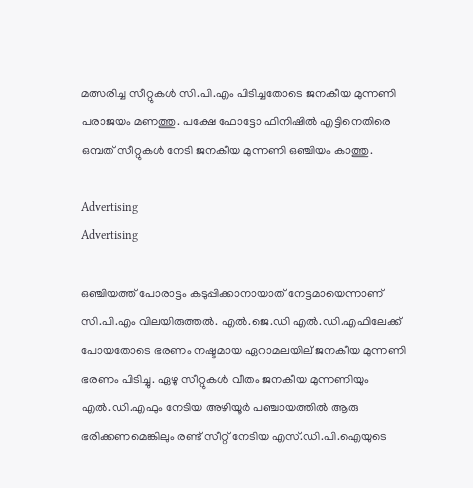മത്സരിച്ച സീറ്റുകള്‍ സി.പി.എം പിടിച്ചതോടെ ജനകീയ മുന്നണി പരാജയം മണത്തു. പക്ഷേ ഫോട്ടോ ഫിനിഷില്‍ എട്ടിനെതിരെ ഒമ്പത് സീറ്റുകള്‍ നേടി ജനകീയ മുന്നണി ഒഞ്ചിയം കാത്തു.

Advertising
Advertising

ഒഞ്ചിയത്ത് പോരാട്ടം കടുപ്പിക്കാനായാത് നേട്ടമായെന്നാണ് സി.പി.എം വിലയിരുത്തല്‍‌. എല്‍.ജെ.ഡി എല്‍.ഡി.എഫിലേക്ക് പോയതോടെ ഭരണം നഷ്ടമായ ഏറാമലയില് ജനകീയ മുന്നണി ഭരണം പിടിച്ചു. ഏഴു സീറ്റുകള്‍ വീതം ജനകീയ മുന്നണിയും എല്‍.ഡി.എഫും നേടിയ അഴിയൂര്‍ പഞ്ചായത്തില്‍ ആരു ഭരിക്കണമെങ്കിലും രണ്ട് സീറ്റ് നേടിയ എസ്.ഡി.പി.ഐയുടെ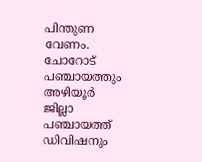പിന്തുണ വേണം. ചോറോട് പഞ്ചായത്തും അഴിയൂര്‍ ജില്ലാ പഞ്ചായത്ത് ഡിവിഷനും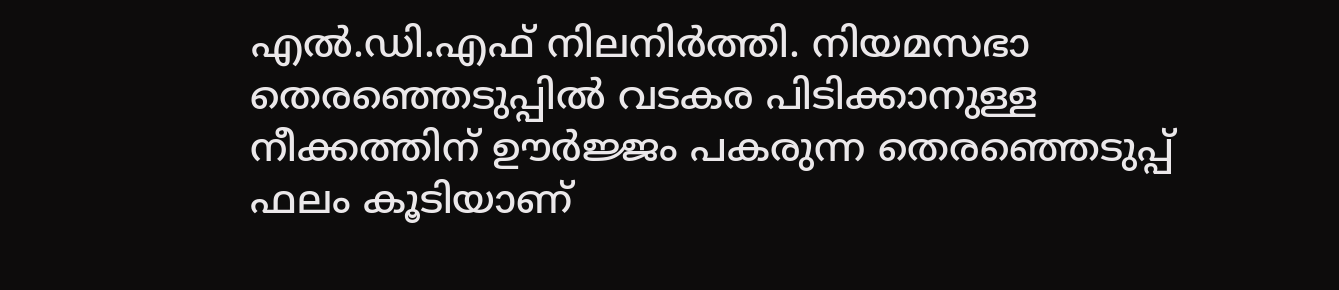എല്‍.ഡി.എഫ് നിലനിര്‍ത്തി. നിയമസഭാ തെരഞ്ഞെടുപ്പില്‍ വടകര പിടിക്കാനുള്ള നീക്കത്തിന് ഊര്‍ജ്ജം പകരുന്ന തെരഞ്ഞെടുപ്പ് ഫലം കൂടിയാണ്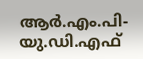ആര്‍.എം.പി-യു.ഡി.എഫ്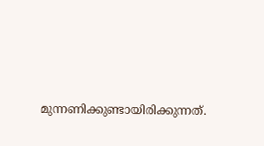മുന്നണിക്കുണ്ടായിരിക്കുന്നത്.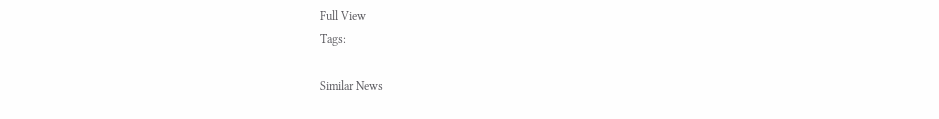Full View
Tags:

Similar News